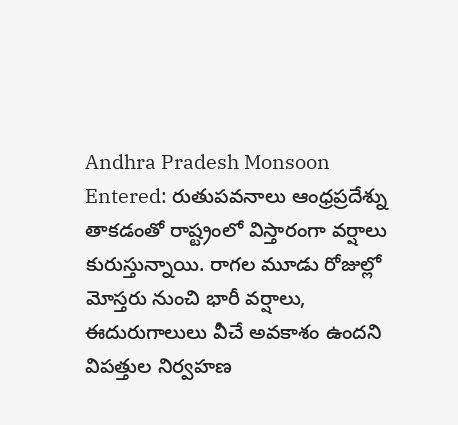Andhra Pradesh Monsoon Entered: రుతుపవనాలు ఆంధ్రప్రదేశ్ను తాకడంతో రాష్ట్రంలో విస్తారంగా వర్షాలు కురుస్తున్నాయి. రాగల మూడు రోజుల్లో మోస్తరు నుంచి భారీ వర్షాలు, ఈదురుగాలులు వీచే అవకాశం ఉందని విపత్తుల నిర్వహణ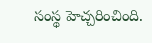సంస్థ హెచ్చరించింది.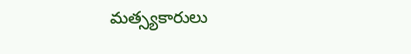మత్స్యకారులు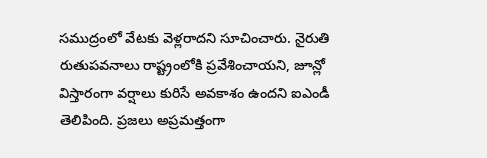సముద్రంలో వేటకు వెళ్లరాదని సూచించారు. నైరుతి రుతుపవనాలు రాష్ట్రంలోకి ప్రవేశించాయని, జూన్లో విస్తారంగా వర్షాలు కురిసే అవకాశం ఉందని ఐఎండీ తెలిపింది. ప్రజలు అప్రమత్తంగా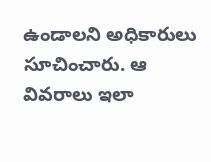ఉండాలని అధికారులు సూచించారు. ఆ వివరాలు ఇలా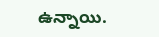ఉన్నాయి.